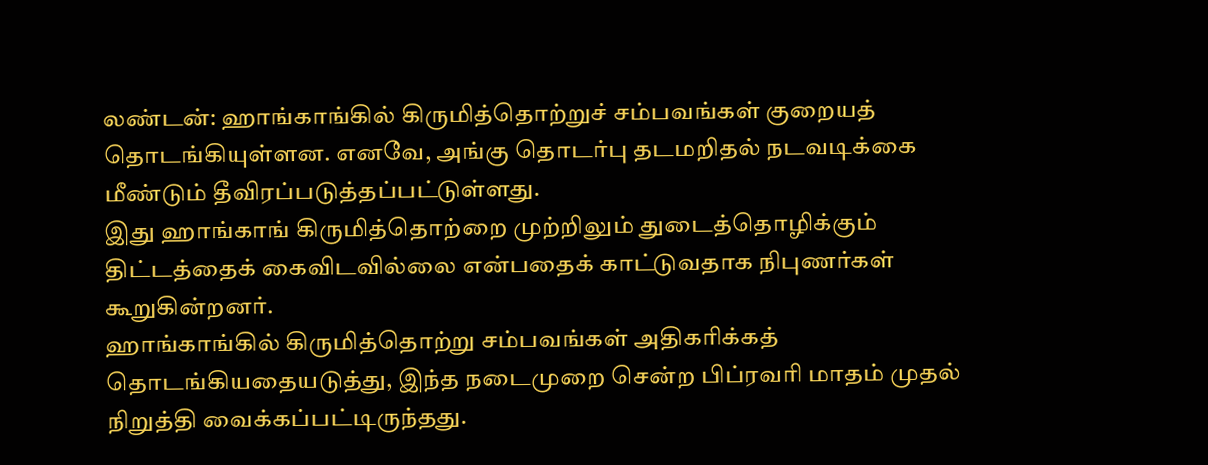லண்டன்: ஹாங்காங்கில் கிருமித்தொற்றுச் சம்பவங்கள் குறையத் தொடங்கியுள்ளன. எனவே, அங்கு தொடர்பு தடமறிதல் நடவடிக்கை மீண்டும் தீவிரப்படுத்தப்பட்டுள்ளது.
இது ஹாங்காங் கிருமித்தொற்றை முற்றிலும் துடைத்தொழிக்கும் திட்டத்தைக் கைவிடவில்லை என்பதைக் காட்டுவதாக நிபுணர்கள் கூறுகின்றனர்.
ஹாங்காங்கில் கிருமித்தொற்று சம்பவங்கள் அதிகரிக்கத் தொடங்கியதையடுத்து, இந்த நடைமுறை சென்ற பிப்ரவரி மாதம் முதல் நிறுத்தி வைக்கப்பட்டிருந்தது.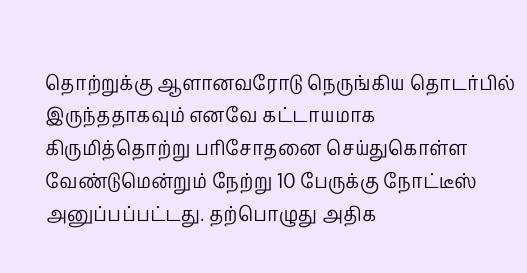தொற்றுக்கு ஆளானவரோடு நெருங்கிய தொடர்பில் இருந்ததாகவும் எனவே கட்டாயமாக கிருமித்தொற்று பரிசோதனை செய்துகொள்ள வேண்டுமென்றும் நேற்று 10 பேருக்கு நோட்டீஸ் அனுப்பப்பட்டது. தற்பொழுது அதிக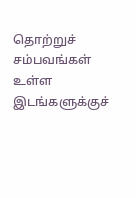தொற்றுச் சம்பவங்கள் உள்ள இடங்களுக்குச்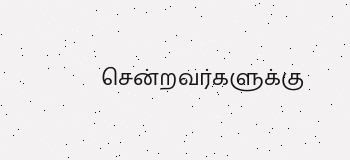சென்றவர்களுக்கு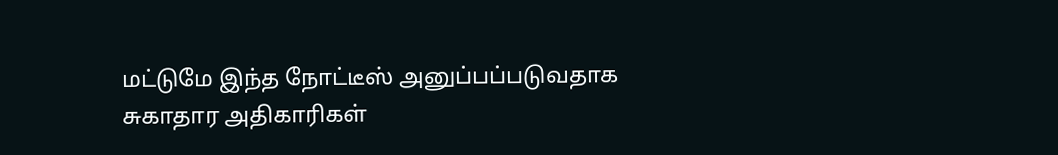மட்டுமே இந்த நோட்டீஸ் அனுப்பப்படுவதாக சுகாதார அதிகாரிகள்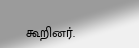கூறினர்.